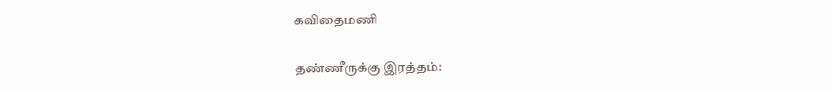கவிதைமணி

தண்ணீருக்கு இரத்தம்: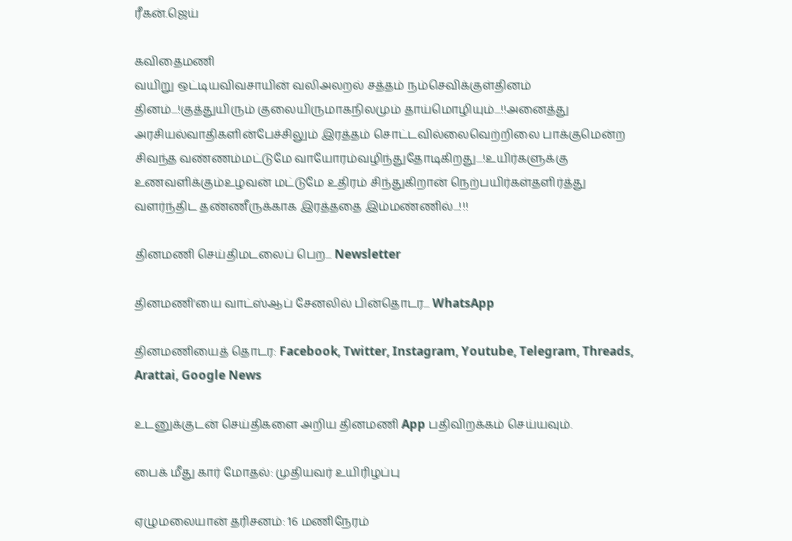ரீகன்.ஜெய்

கவிதைமணி
வயிறு ஒட்டியவிவசாயின் வலிஅலறல் சத்தம் நம்செவிக்குள்தினம் தினம்...!குத்துயிரும் குலையிருமாகநிலமும் தாய்மொழியும்...!!அனைத்து அரசியல்வாதிகளின்பேச்சிலும் இரத்தம் சொட்டவில்லைவெற்றிலை பாக்குமென்ற சிவந்த வண்ணம்மட்டுமே வாயோரம்வழிந்துதோடிகிறது...!உயிர்களுக்கு உணவளிக்கும்உழவன் மட்டுமே உதிரம் சிந்துகிறான் நெற்பயிர்கள்தளிர்த்து வளர்ந்திட தண்ணீருக்காக இரத்ததை இம்மண்ணில்...!!!

தினமணி செய்திமடலைப் பெற... Newsletter

தினமணி'யை வாட்ஸ்ஆப் சேனலில் பின்தொடர... WhatsApp

தினமணியைத் தொடர: Facebook, Twitter, Instagram, Youtube, Telegram, Threads, Arattai, Google News

உடனுக்குடன் செய்திகளை அறிய தினமணி App பதிவிறக்கம் செய்யவும்.

பைக் மீது கார் மோதல்: முதியவர் உயிரிழப்பு

ஏழுமலையான் தரிசனம்: 16 மணிநேரம்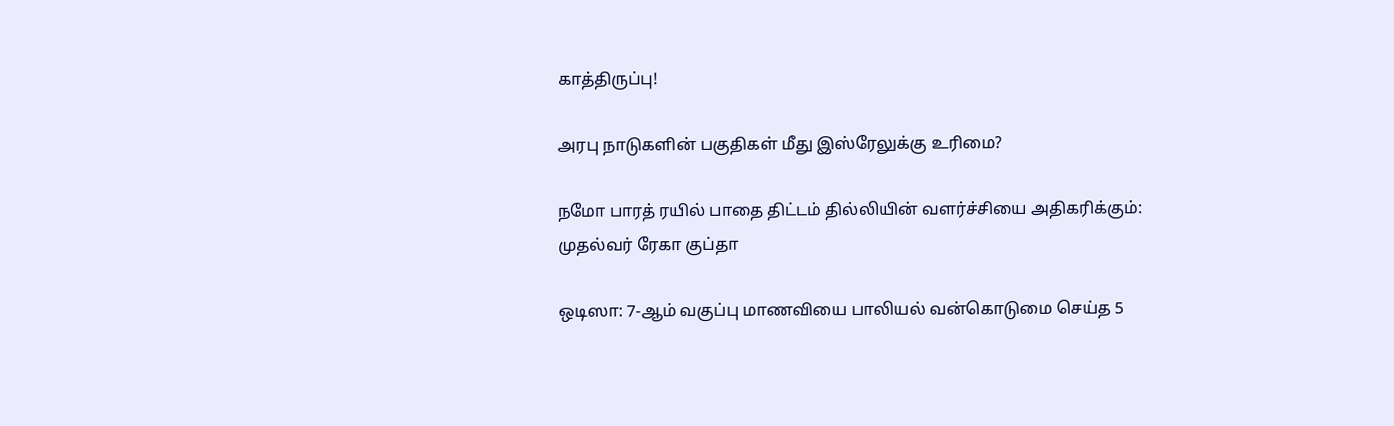காத்திருப்பு!

அரபு நாடுகளின் பகுதிகள் மீது இஸ்ரேலுக்கு உரிமை?

நமோ பாரத் ரயில் பாதை திட்டம் தில்லியின் வளர்ச்சியை அதிகரிக்கும்: முதல்வர் ரேகா குப்தா

ஒடிஸா: 7-ஆம் வகுப்பு மாணவியை பாலியல் வன்கொடுமை செய்த 5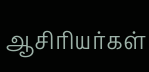ஆசிரியர்கள்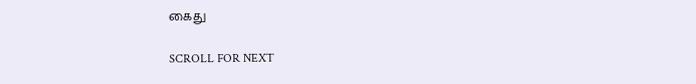கைது

SCROLL FOR NEXT